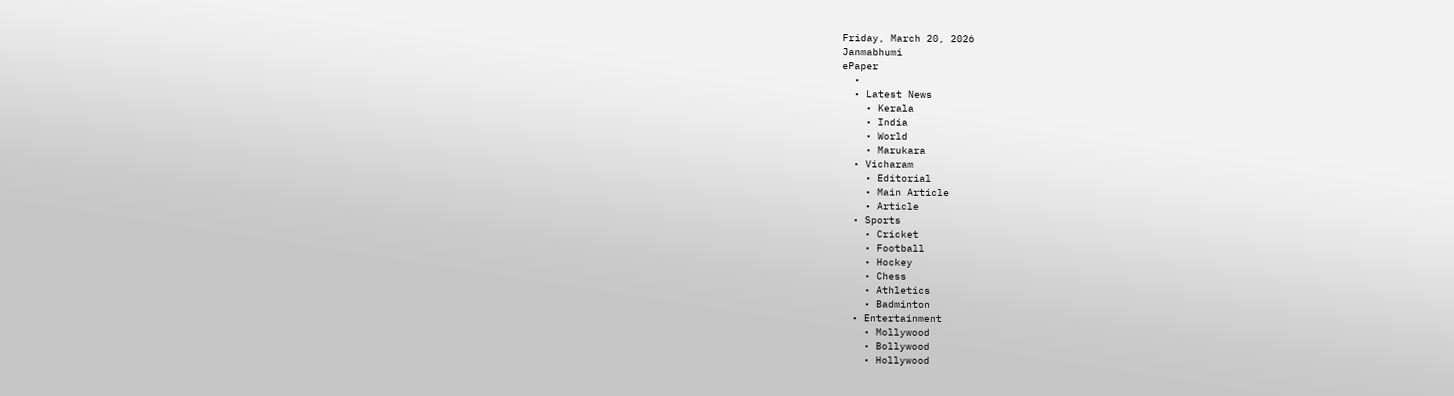Friday, March 20, 2026
Janmabhumi
ePaper
  •
  • Latest News
    • Kerala
    • India
    • World
    • Marukara
  • Vicharam
    • Editorial
    • Main Article
    • Article
  • Sports
    • Cricket
    • Football
    • Hockey
    • Chess
    • Athletics
    • Badminton
  • Entertainment
    • Mollywood
    • Bollywood
    • Hollywood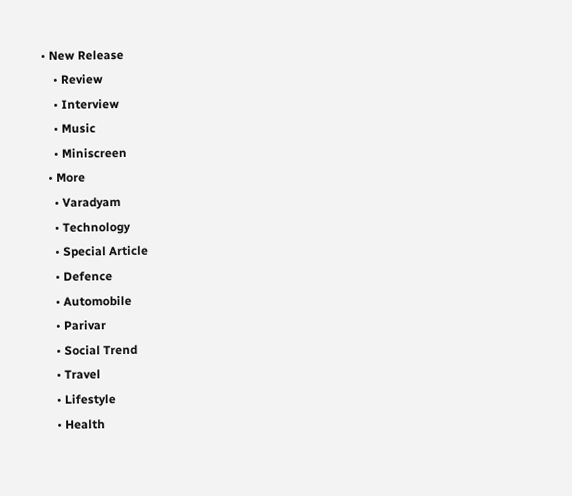• New Release
    • Review
    • Interview
    • Music
    • Miniscreen
  • More
    • Varadyam
    • Technology
    • Special Article
    • Defence
    • Automobile
    • Parivar
    • Social Trend
    • Travel
    • Lifestyle
    • Health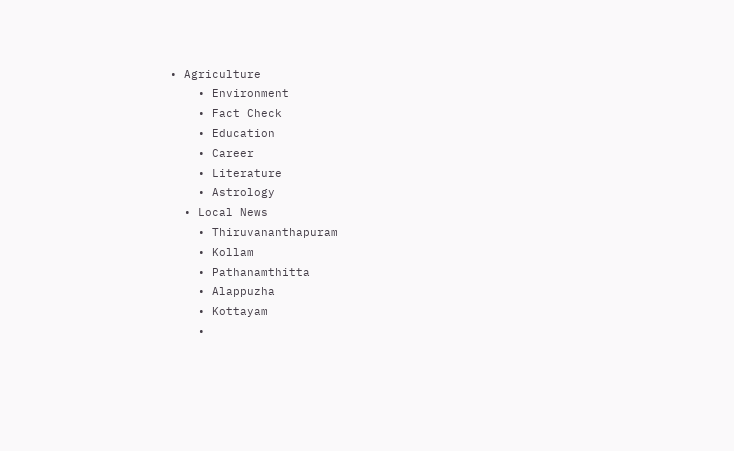• Agriculture
    • Environment
    • Fact Check
    • Education
    • Career
    • Literature
    • Astrology
  • Local News
    • Thiruvananthapuram
    • Kollam
    • Pathanamthitta
    • Alappuzha
    • Kottayam
    •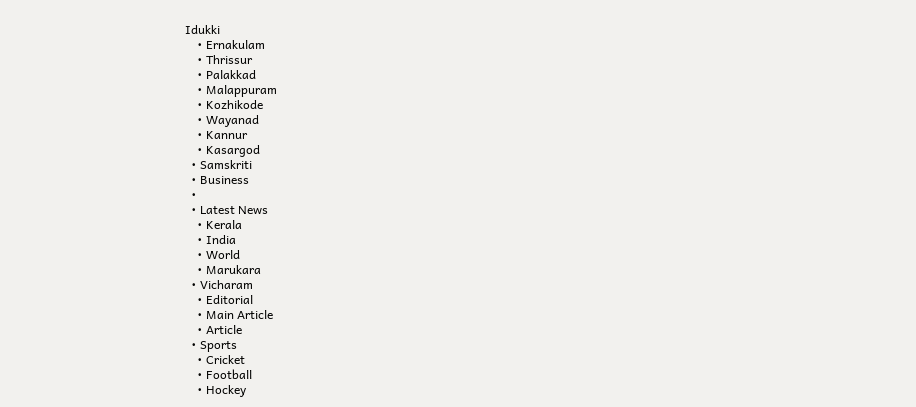Idukki
    • Ernakulam
    • Thrissur
    • Palakkad
    • Malappuram
    • Kozhikode
    • Wayanad
    • Kannur
    • Kasargod
  • Samskriti
  • Business
  •
  • Latest News
    • Kerala
    • India
    • World
    • Marukara
  • Vicharam
    • Editorial
    • Main Article
    • Article
  • Sports
    • Cricket
    • Football
    • Hockey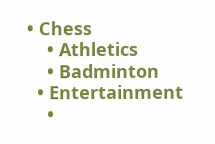• Chess
    • Athletics
    • Badminton
  • Entertainment
    •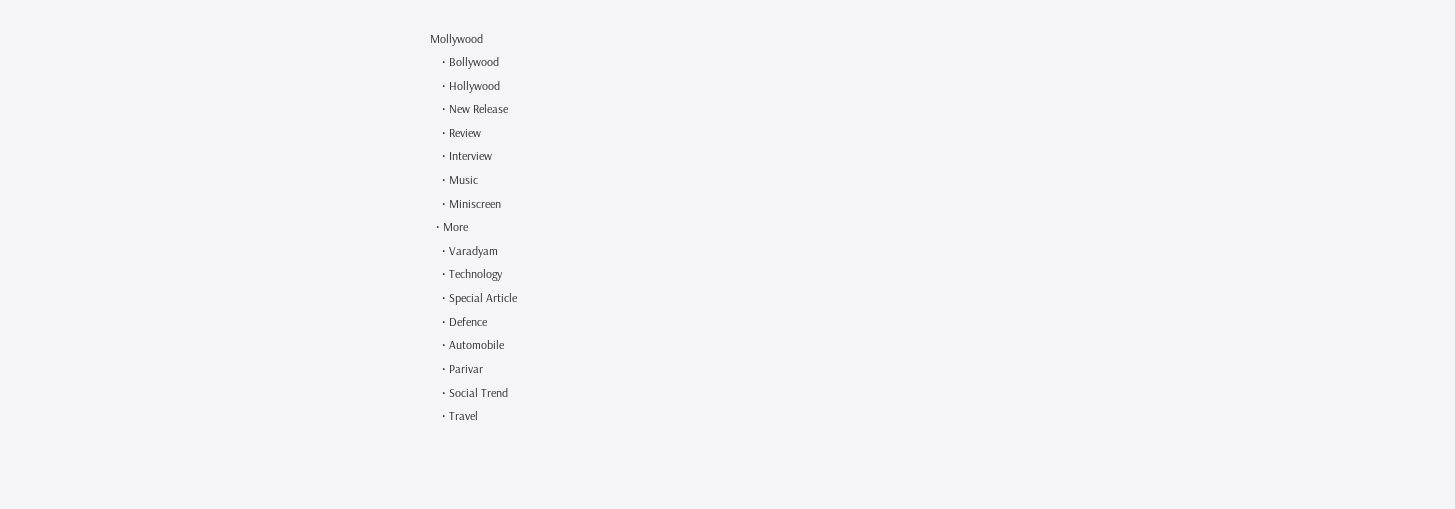Mollywood
    • Bollywood
    • Hollywood
    • New Release
    • Review
    • Interview
    • Music
    • Miniscreen
  • More
    • Varadyam
    • Technology
    • Special Article
    • Defence
    • Automobile
    • Parivar
    • Social Trend
    • Travel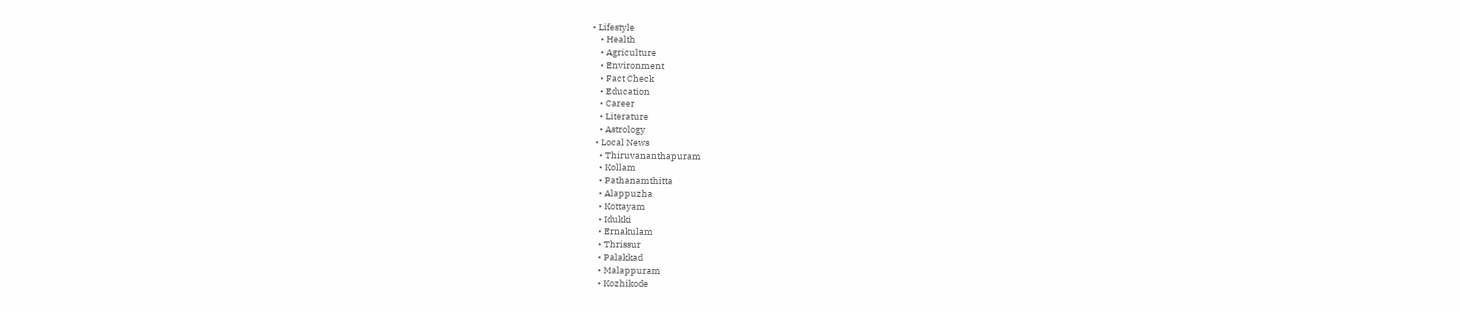• Lifestyle
    • Health
    • Agriculture
    • Environment
    • Fact Check
    • Education
    • Career
    • Literature
    • Astrology
  • Local News
    • Thiruvananthapuram
    • Kollam
    • Pathanamthitta
    • Alappuzha
    • Kottayam
    • Idukki
    • Ernakulam
    • Thrissur
    • Palakkad
    • Malappuram
    • Kozhikode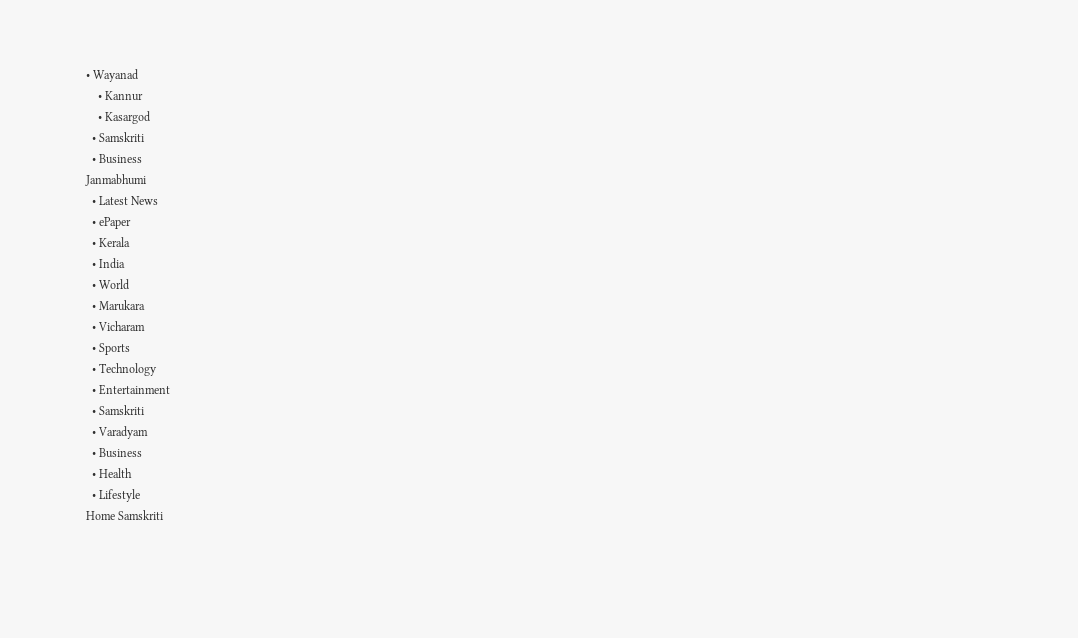• Wayanad
    • Kannur
    • Kasargod
  • Samskriti
  • Business
Janmabhumi
  • Latest News
  • ePaper
  • Kerala
  • India
  • World
  • Marukara
  • Vicharam
  • Sports
  • Technology
  • Entertainment
  • Samskriti
  • Varadyam
  • Business
  • Health
  • Lifestyle
Home Samskriti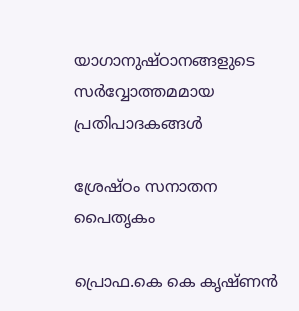യാഗാനുഷ്ഠാനങ്ങളുടെ സര്‍വ്വോത്തമമായ പ്രതിപാദകങ്ങള്‍

ശ്രേഷ്ഠം സനാതന പൈതൃകം

പ്രൊഫ.കെ കെ കൃഷ്ണന്‍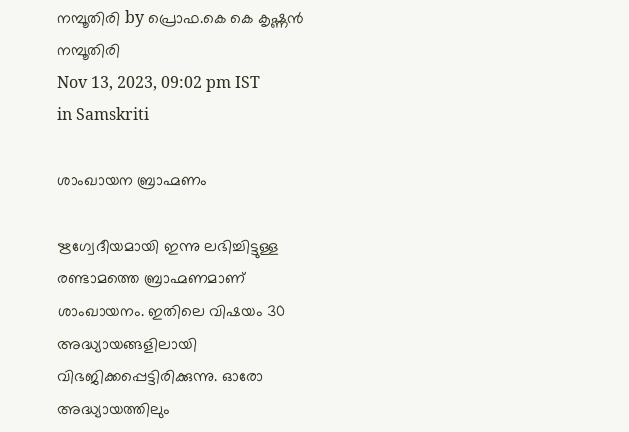നമ്പൂതിരി by പ്രൊഫ.കെ കെ കൃഷ്ണന്‍ നമ്പൂതിരി
Nov 13, 2023, 09:02 pm IST
in Samskriti

ശാംഖായന ബ്രാഹ്മണം

ഋഗ്വേദീയമായി ഇന്നു ലഭിച്ചിട്ടുള്ള രണ്ടാമത്തെ ബ്രാഹ്മണമാണ് ശാംഖായനം. ഇതിലെ വിഷയം 30 അദ്ധ്യായങ്ങളിലായി വിഭജിക്കപ്പെട്ടിരിക്കുന്നു. ഓരോ അദ്ധ്യായത്തിലും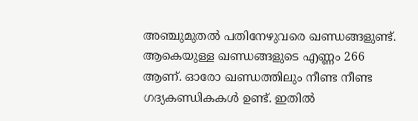അഞ്ചുമുതല്‍ പതിനേഴുവരെ ഖണ്ഡങ്ങളുണ്ട്. ആകെയുള്ള ഖണ്ഡങ്ങളുടെ എണ്ണം 266 ആണ്. ഓരോ ഖണ്ഡത്തിലും നീണ്ട നീണ്ട ഗദ്യകണ്ഡികകള്‍ ഉണ്ട്. ഇതില്‍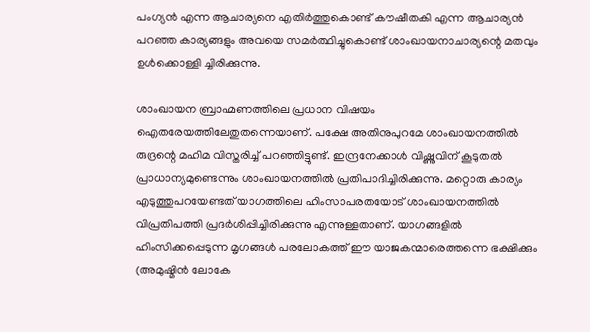പംഗ്യന്‍ എന്ന ആചാര്യനെ എതിര്‍ത്തുകൊണ്ട് കൗഷീതകി എന്ന ആചാര്യന്‍ പറഞ്ഞ കാര്യങ്ങളും അവയെ സമര്‍ത്ഥിച്ചുകൊണ്ട് ശാംഖായനാചാര്യന്റെ മതവും ഉള്‍ക്കൊള്ളി ച്ചിരിക്കുന്നു.

ശാംഖായന ബ്രാഹ്മണത്തിലെ പ്രധാന വിഷയം ഐതരേയത്തിലേതുതന്നെയാണ്. പക്ഷേ അതിനുപുറമേ ശാംഖായനത്തില്‍ രുദ്രന്റെ മഹിമ വിസ്തരിച്ച് പറഞ്ഞിട്ടുണ്ട്. ഇന്ദ്രനേക്കാള്‍ വിഷ്ണുവിന് കൂടുതല്‍ പ്രാധാന്യമുണ്ടെന്നും ശാംഖായനത്തില്‍ പ്രതിപാദിച്ചിരിക്കുന്നു. മറ്റൊരു കാര്യം എടുത്തുപറയേണ്ടത് യാഗത്തിലെ ഹിംസാപരതയോട് ശാംഖായനത്തില്‍ വിപ്രതിപത്തി പ്രദര്‍ശിപ്പിച്ചിരിക്കുന്നു എന്നുള്ളതാണ്. യാഗങ്ങളില്‍ ഹിംസിക്കപ്പെടുന്ന മൃഗങ്ങള്‍ പരലോകത്ത് ഈ യാജകന്മാരെത്തന്നെ ഭക്ഷിക്കും (അമുഷ്മിന്‍ ലോകേ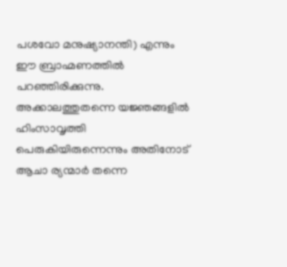പശവോ മനുഷ്യാനന്തി) എന്നും ഈ ബ്രാഹ്മണത്തില്‍ പറഞ്ഞിരിക്കുന്നു. അക്കാലത്തുതന്നെ യജ്ഞങ്ങളില്‍ ഹിംസാവൃത്തി പെരുകിയിരുന്നെന്നും അതിനോട് ആചാ ര്യന്മാര്‍ തന്നെ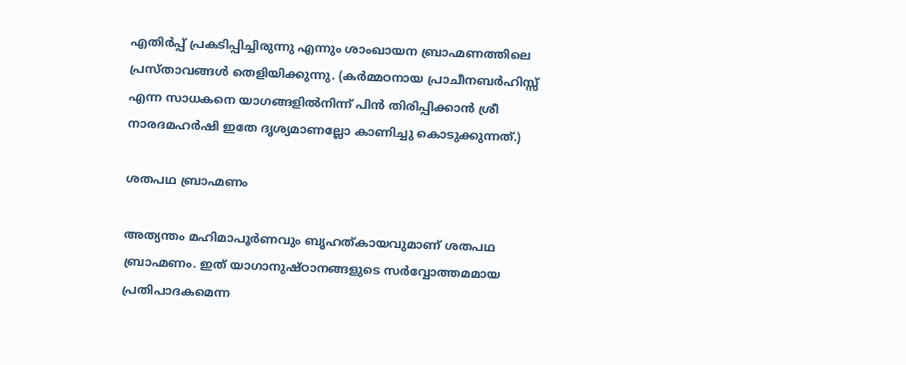എതിര്‍പ്പ് പ്രകടിപ്പിച്ചിരുന്നു എന്നും ശാംഖായന ബ്രാഹ്മണത്തിലെ പ്രസ്താവങ്ങള്‍ തെളിയിക്കുന്നു. (കര്‍മ്മഠനായ പ്രാചീനബര്‍ഹിസ്സ് എന്ന സാധകനെ യാഗങ്ങളില്‍നിന്ന് പിന്‍ തിരിപ്പിക്കാന്‍ ശ്രീ നാരദമഹര്‍ഷി ഇതേ ദൃശ്യമാണല്ലോ കാണിച്ചു കൊടുക്കുന്നത്.)

ശതപഥ ബ്രാഹ്മണം

അത്യന്തം മഹിമാപൂര്‍ണവും ബൃഹത്കായവുമാണ് ശതപഥ ബ്രാഹ്മണം. ഇത് യാഗാനുഷ്ഠാനങ്ങളുടെ സര്‍വ്വോത്തമമായ പ്രതിപാദകമെന്ന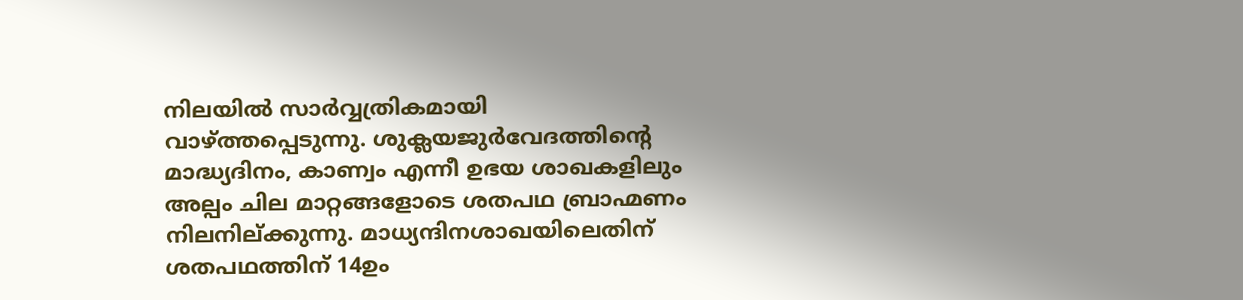നിലയില്‍ സാര്‍വ്വത്രികമായി വാഴ്‌ത്തപ്പെടുന്നു. ശുക്ലയജുര്‍വേദത്തിന്റെ മാദ്ധ്യദിനം, കാണ്വം എന്നീ ഉഭയ ശാഖകളിലും അല്പം ചില മാറ്റങ്ങളോടെ ശതപഥ ബ്രാഹ്മണം നിലനില്ക്കുന്നു. മാധ്യന്ദിനശാഖയിലെതിന് ശതപഥത്തിന് 14ഉം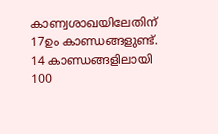കാണ്വശാഖയിലേതിന് 17ഉം കാണ്ഡങ്ങളുണ്ട്. 14 കാണ്ഡങ്ങളിലായി 100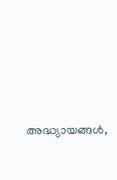അദ്ധ്യായങ്ങള്‍,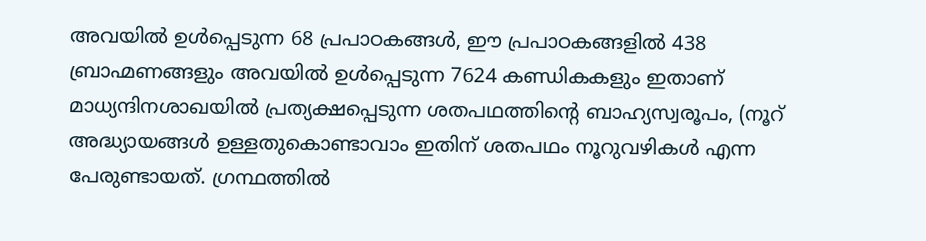അവയില്‍ ഉള്‍പ്പെടുന്ന 68 പ്രപാഠകങ്ങള്‍, ഈ പ്രപാഠകങ്ങളില്‍ 438 ബ്രാഹ്മണങ്ങളും അവയില്‍ ഉള്‍പ്പെടുന്ന 7624 കണ്ഡികകളും ഇതാണ് മാധ്യന്ദിനശാഖയില്‍ പ്രത്യക്ഷപ്പെടുന്ന ശതപഥത്തിന്റെ ബാഹ്യസ്വരൂപം, (നൂറ് അദ്ധ്യായങ്ങള്‍ ഉള്ളതുകൊണ്ടാവാം ഇതിന് ശതപഥം നൂറുവഴികള്‍ എന്ന പേരുണ്ടായത്. ഗ്രന്ഥത്തില്‍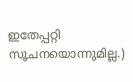ഇതേപ്പറ്റി സൂചനയൊന്നുമില്ല.)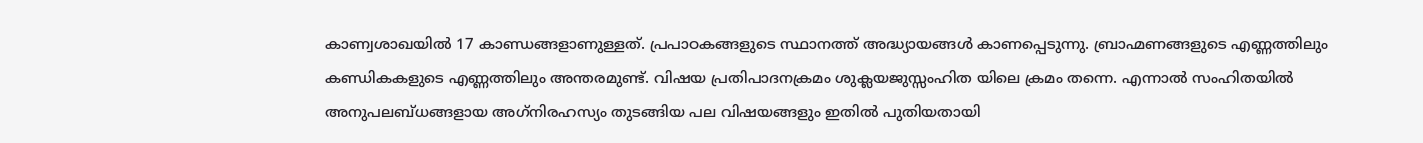കാണ്വശാഖയില്‍ 17 കാണ്ഡങ്ങളാണുള്ളത്. പ്രപാഠകങ്ങളുടെ സ്ഥാനത്ത് അദ്ധ്യായങ്ങള്‍ കാണപ്പെടുന്നു. ബ്രാഹ്മണങ്ങളുടെ എണ്ണത്തിലും കണ്ഡികകളുടെ എണ്ണത്തിലും അന്തരമുണ്ട്. വിഷയ പ്രതിപാദനക്രമം ശുക്ലയജുസ്സംഹിത യിലെ ക്രമം തന്നെ. എന്നാല്‍ സംഹിതയില്‍ അനുപലബ്ധങ്ങളായ അഗ്‌നിരഹസ്യം തുടങ്ങിയ പല വിഷയങ്ങളും ഇതില്‍ പുതിയതായി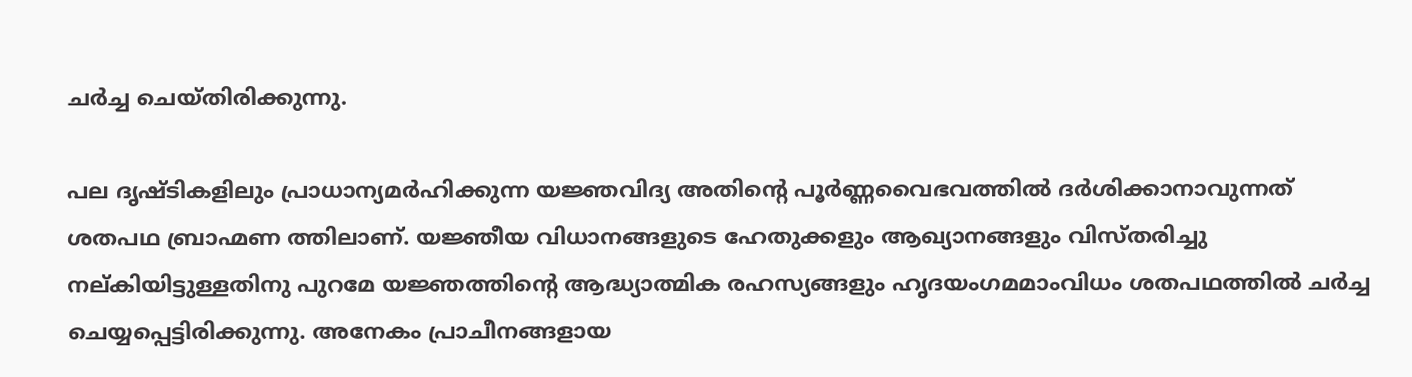ചര്‍ച്ച ചെയ്തിരിക്കുന്നു.

പല ദൃഷ്ടികളിലും പ്രാധാന്യമര്‍ഹിക്കുന്ന യജ്ഞവിദ്യ അതിന്റെ പൂര്‍ണ്ണവൈഭവത്തില്‍ ദര്‍ശിക്കാനാവുന്നത് ശതപഥ ബ്രാഹ്മണ ത്തിലാണ്. യജ്ഞീയ വിധാനങ്ങളുടെ ഹേതുക്കളും ആഖ്യാനങ്ങളും വിസ്തരിച്ചു നല്കിയിട്ടുള്ളതിനു പുറമേ യജ്ഞത്തിന്റെ ആദ്ധ്യാത്മിക രഹസ്യങ്ങളും ഹൃദയംഗമമാംവിധം ശതപഥത്തില്‍ ചര്‍ച്ച ചെയ്യപ്പെട്ടിരിക്കുന്നു. അനേകം പ്രാചീനങ്ങളായ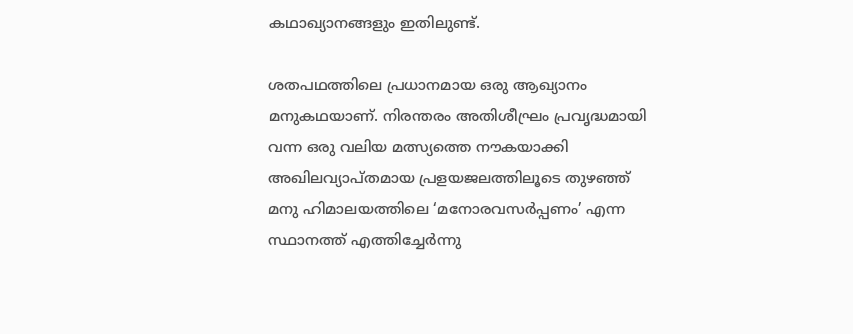കഥാഖ്യാനങ്ങളും ഇതിലുണ്ട്.

ശതപഥത്തിലെ പ്രധാനമായ ഒരു ആഖ്യാനം മനുകഥയാണ്. നിരന്തരം അതിശീഘ്രം പ്രവൃദ്ധമായി വന്ന ഒരു വലിയ മത്സ്യത്തെ നൗകയാക്കി അഖിലവ്യാപ്തമായ പ്രളയജലത്തിലൂടെ തുഴഞ്ഞ് മനു ഹിമാലയത്തിലെ ‘മനോരവസര്‍പ്പണം’ എന്ന സ്ഥാനത്ത് എത്തിച്ചേര്‍ന്നു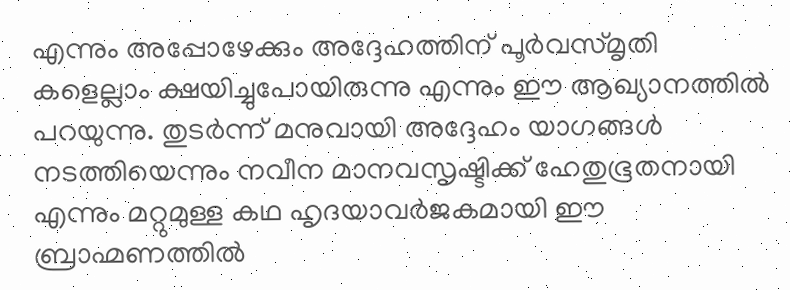എന്നും അപ്പോഴേക്കും അദ്ദേഹത്തിന് പൂര്‍വസ്മൃതി
കളെല്ലാം ക്ഷയിച്ചുപോയിരുന്നു എന്നും ഈ ആഖ്യാനത്തില്‍ പറയുന്നു. തുടര്‍ന്ന് മനുവായി അദ്ദേഹം യാഗങ്ങള്‍ നടത്തിയെന്നും നവീന മാനവസൃഷ്ടിക്ക് ഹേതുഭൂതനായി എന്നും മറ്റുമുള്ള കഥ ഹൃദയാവര്‍ജകമായി ഈ ബ്രാഹ്മണത്തില്‍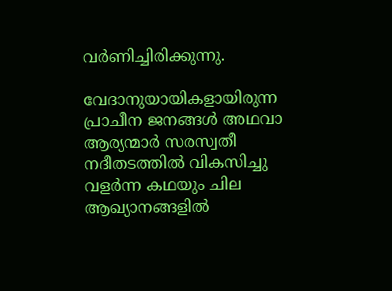വര്‍ണിച്ചിരിക്കുന്നു.

വേദാനുയായികളായിരുന്ന പ്രാചീന ജനങ്ങള്‍ അഥവാ ആര്യന്മാര്‍ സരസ്വതീ നദീതടത്തില്‍ വികസിച്ചു വളര്‍ന്ന കഥയും ചില ആഖ്യാനങ്ങളില്‍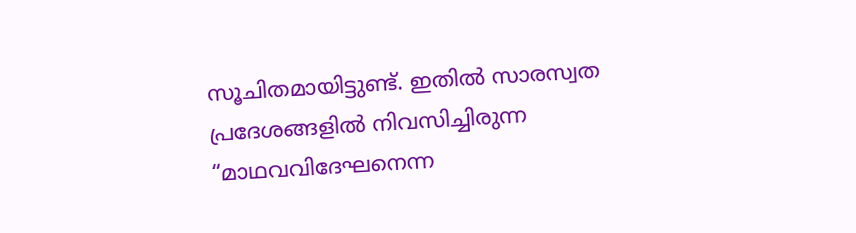സൂചിതമായിട്ടുണ്ട്. ഇതില്‍ സാരസ്വത പ്രദേശങ്ങളില്‍ നിവസിച്ചിരുന്ന “മാഥവവിദേഘനെന്ന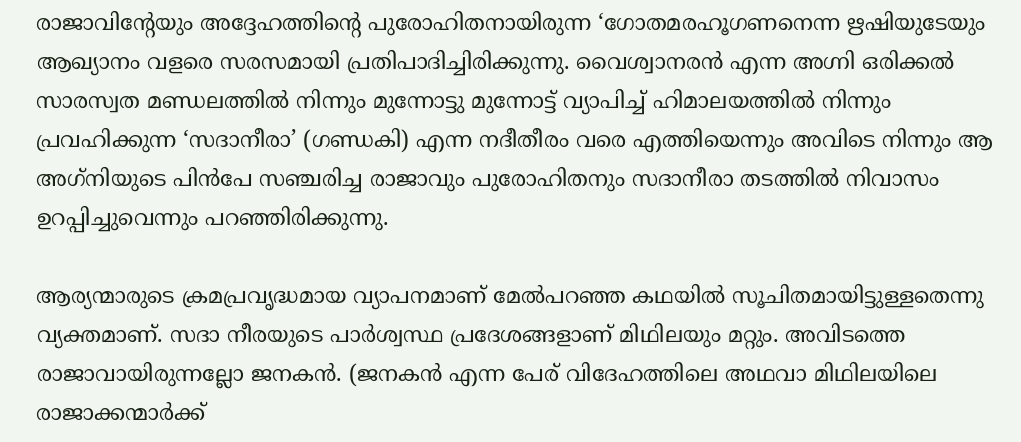രാജാവിന്റേയും അദ്ദേഹത്തിന്റെ പുരോഹിതനായിരുന്ന ‘ഗോതമരഹൂഗണനെന്ന ഋഷിയുടേയും ആഖ്യാനം വളരെ സരസമായി പ്രതിപാദിച്ചിരിക്കുന്നു. വൈശ്വാനരന്‍ എന്ന അഗ്നി ഒരിക്കല്‍ സാരസ്വത മണ്ഡലത്തില്‍ നിന്നും മുന്നോട്ടു മുന്നോട്ട് വ്യാപിച്ച് ഹിമാലയത്തില്‍ നിന്നും പ്രവഹിക്കുന്ന ‘സദാനീരാ’ (ഗണ്ഡകി) എന്ന നദീതീരം വരെ എത്തിയെന്നും അവിടെ നിന്നും ആ അഗ്‌നിയുടെ പിന്‍പേ സഞ്ചരിച്ച രാജാവും പുരോഹിതനും സദാനീരാ തടത്തില്‍ നിവാസം ഉറപ്പിച്ചുവെന്നും പറഞ്ഞിരിക്കുന്നു.

ആര്യന്മാരുടെ ക്രമപ്രവൃദ്ധമായ വ്യാപനമാണ് മേല്‍പറഞ്ഞ കഥയില്‍ സൂചിതമായിട്ടുള്ളതെന്നു വ്യക്തമാണ്. സദാ നീരയുടെ പാര്‍ശ്വസ്ഥ പ്രദേശങ്ങളാണ് മിഥിലയും മറ്റും. അവിടത്തെ രാജാവായിരുന്നല്ലോ ജനകന്‍. (ജനകന്‍ എന്ന പേര് വിദേഹത്തിലെ അഥവാ മിഥിലയിലെ രാജാക്കന്മാര്‍ക്ക്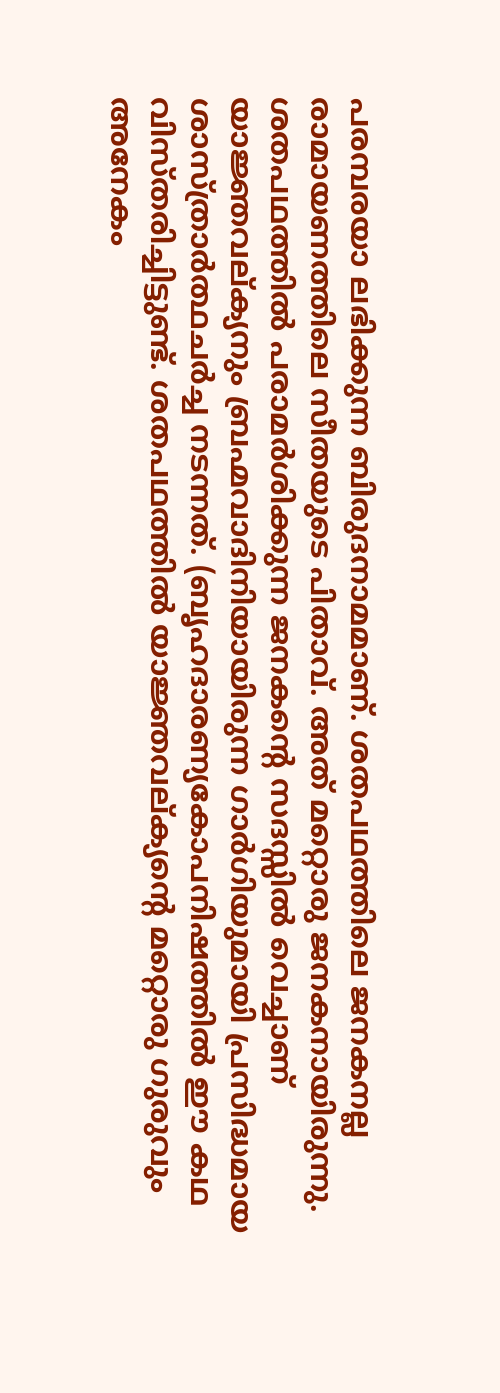പരമ്പരയാ ലഭിക്കുന്ന ബിരുദനാമമാണ്. ശതപഥത്തിലെ ജനകനല്ല രാമായണത്തിലെ സീതയുടെ പിതാവ്. അത് മറ്റൊരു ജനകനായിരുന്നു. ശതപഥത്തില്‍ പരാമര്‍ശിക്കുന്ന ജനകന്റെ സദസ്സില്‍ വെച്ചാണ് യാജ്ഞവല്ക്യനും ബ്രഹ്മവാദിനിയായിരുന്ന ഗാര്‍ഗിയുമായി പ്രസിദ്ധമായ ശാസ്ത്രാര്‍ത്ഥചര്‍ച്ച നടന്നത്. (ബൃഹദാരണ്യകോപനിഷത്തില്‍ ഈ കഥ വിസ്തരിച്ചിട്ടുണ്ട്. ശതപഥത്തില്‍ യാജ്ഞവല്ക്യന്റെ മറ്റൊരു ഗുരുവും അനേകം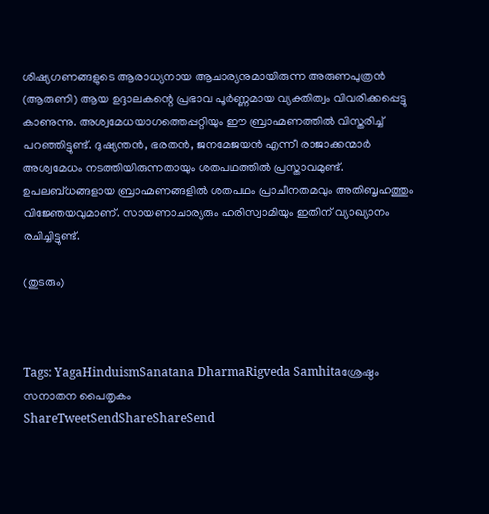ശിഷ്യഗണങ്ങളുടെ ആരാധ്യനായ ആചാര്യനുമായിരുന്ന അരുണപുത്രന്‍ (ആരുണി) ആയ ഉദ്ദാലകന്റെ പ്രഭാവ പൂര്‍ണ്ണമായ വ്യക്തിത്വം വിവരിക്കപ്പെട്ടു കാണുന്നു. അശ്വമേധയാഗത്തെപ്പറ്റിയും ഈ ബ്രാഹ്മണത്തില്‍ വിസ്തരിച്ച് പറഞ്ഞിട്ടുണ്ട്. ദുഷ്യന്തന്‍, ഭരതന്‍, ജനമേജയന്‍ എന്നീ രാജാക്കന്മാര്‍ അശ്വമേധം നടത്തിയിരുന്നതായും ശതപഥത്തില്‍ പ്രസ്താവമുണ്ട്. ഉപലബ്ധങ്ങളായ ബ്രാഹ്മണങ്ങളില്‍ ശതപഥം പ്രാചീനതമവും അതിബൃഹത്തും വിജ്ഞേയവുമാണ്. സായണാചാര്യരും ഹരിസ്വാമിയും ഇതിന് വ്യാഖ്യാനം രചിച്ചിട്ടുണ്ട്.

(തുടരും)



Tags: YagaHinduismSanatana DharmaRigveda Samhitaശ്രേഷ്ഠം സനാതന പൈതൃകം
ShareTweetSendShareShareSend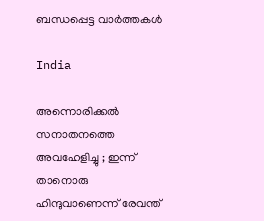ബന്ധപ്പെട്ട വാര്‍ത്തകള്‍

India

അന്നൊരിക്കൽ സനാതനത്തെ അവഹേളിച്ചു ; ഇന്ന് താനൊരു ഹിന്ദുവാണെന്ന് രേവന്ത്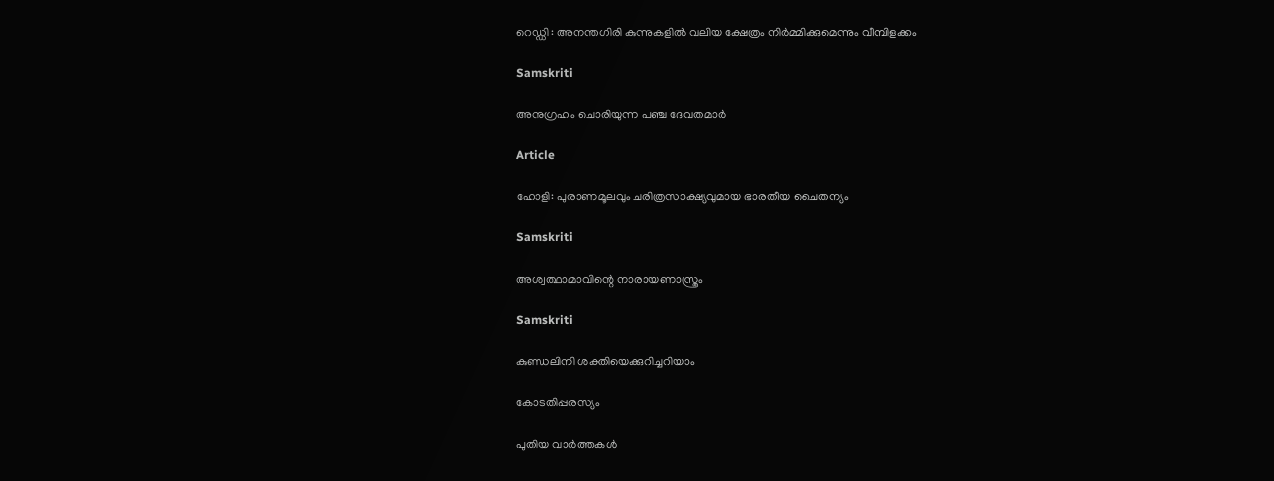റെഡ്ഡി : അനന്തഗിരി കുന്നുകളിൽ വലിയ ക്ഷേത്രം നിർമ്മിക്കുമെന്നും വീമ്പിളക്കം

Samskriti

അനുഗ്രഹം ചൊരിയുന്ന പഞ്ച ദേവതമാര്‍

Article

ഹോളി: പുരാണമൂലവും ചരിത്രസാക്ഷ്യവുമായ ഭാരതീയ ചൈതന്യം

Samskriti

അശ്വത്ഥാമാവിന്റെ നാരായണാസ്ത്രം

Samskriti

കുണ്ഡലിനി ശക്തിയെക്കുറിച്ചറിയാം

കോടതിപ്പരസ്യം

പുതിയ വാര്‍ത്തകള്‍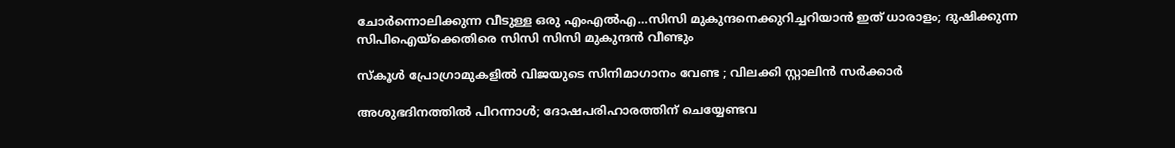ചോര്‍ന്നൊലിക്കുന്ന വീടുള്ള ഒരു എംഎല്‍എ…സിസി മുകുന്ദനെക്കുറിച്ചറിയാന്‍ ഇത് ധാരാളം; ദുഷിക്കുന്ന സിപിഐയ്‌ക്കെതിരെ സിസി സിസി മുകുന്ദന്‍ വീണ്ടും

സ്കൂൾ പ്രോഗ്രാമുകളിൽ വിജയുടെ സിനിമാഗാനം വേണ്ട ; വിലക്കി സ്റ്റാലിൻ സർക്കാർ

അശുഭദിനത്തിൽ പിറന്നാൾ; ദോഷപരിഹാരത്തിന് ചെയ്യേണ്ടവ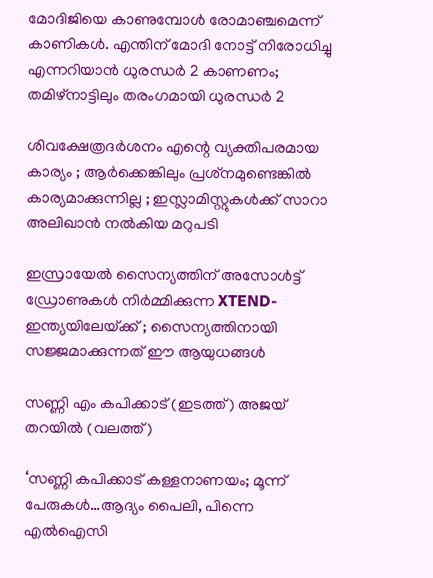മോദിജിയെ കാണുമ്പോള്‍ രോമാഞ്ചമെന്ന് കാണികള്‍. എന്തിന് മോദി നോട്ട് നിരോധിച്ചു എന്നറിയാന്‍ ധുരന്ധര്‍ 2 കാണണം; തമിഴ്നാട്ടിലും തരംഗമായി ധുരന്ധര്‍ 2

ശിവക്ഷേത്രദർശനം എന്റെ വ്യക്തിപരമായ കാര്യം ; ആർക്കെങ്കിലും പ്രശ്‌നമുണ്ടെങ്കിൽ കാര്യമാക്കുന്നില്ല ; ഇസ്ലാമിസ്റ്റുകൾക്ക് സാറാ അലിഖാൻ നൽകിയ മറുപടി

ഇസ്രായേൽ സൈന്യത്തിന് അസോൾട്ട് ഡ്രോണുകൾ നിർമ്മിക്കുന്ന XTEND- ഇന്ത്യയിലേയ്‌ക്ക് ; സൈന്യത്തിനായി സജ്ജമാക്കുന്നത് ഈ ആയുധങ്ങൾ

സണ്ണി എം കപിക്കാട് (ഇടത്ത്) അജയ് തറയില്‍ (വലത്ത്)

‘സണ്ണി കപിക്കാട് കള്ളനാണയം; മൂന്ന് പേരുകള്‍…ആദ്യം പൈലി, പിന്നെ എല്‍ഐസി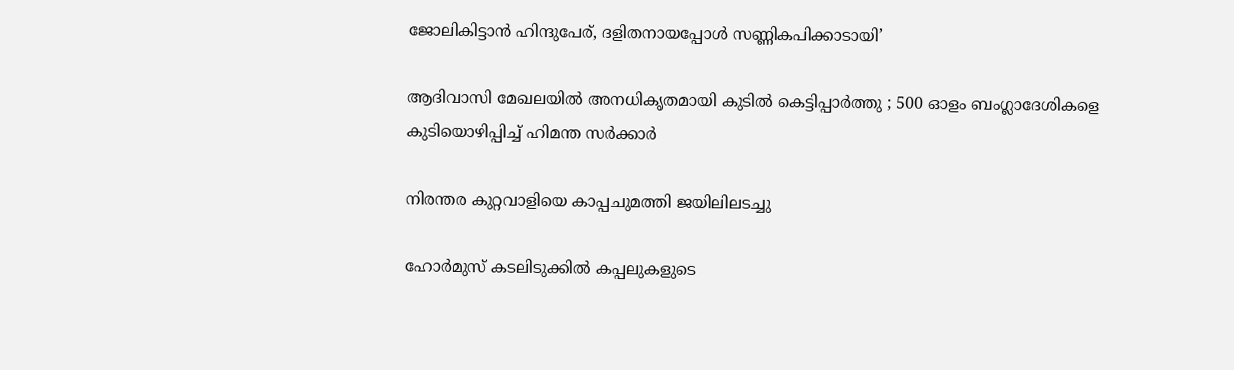ജോലികിട്ടാന്‍ ഹിന്ദുപേര്, ദളിതനായപ്പോള്‍ സണ്ണികപിക്കാടായി’

ആദിവാസി മേഖലയിൽ അനധികൃതമായി കുടിൽ കെട്ടിപ്പാർത്തു ; 500 ഓളം ബംഗ്ലാദേശികളെ കുടിയൊഴിപ്പിച്ച് ഹിമന്ത സർക്കാർ

നിരന്തര കുറ്റവാളിയെ കാപ്പചുമത്തി ജയിലിലടച്ചു

ഹോർമുസ് കടലിടുക്കിൽ കപ്പലുകളുടെ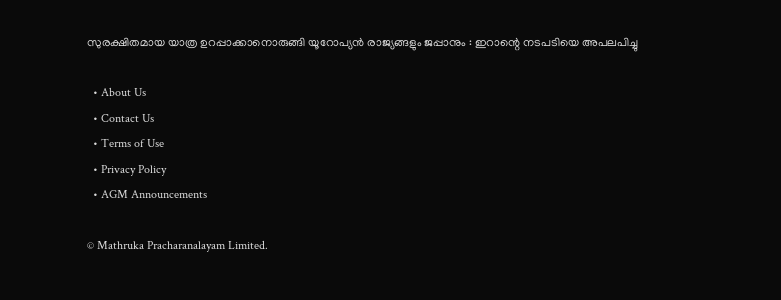സുരക്ഷിതമായ യാത്ര ഉറപ്പാക്കാനൊരുങ്ങി യൂറോപ്യൻ രാജ്യങ്ങളും ജപ്പാനും : ഇറാന്റെ നടപടിയെ അപലപിച്ചു

  • About Us
  • Contact Us
  • Terms of Use
  • Privacy Policy
  • AGM Announcements

© Mathruka Pracharanalayam Limited.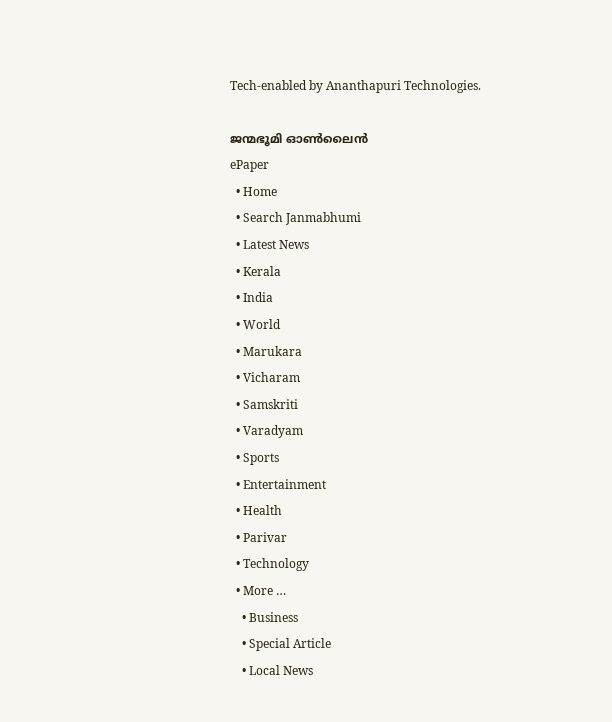Tech-enabled by Ananthapuri Technologies.

ജന്മഭൂമി ഓണ്‍ലൈന്‍
ePaper
  • Home
  • Search Janmabhumi
  • Latest News
  • Kerala
  • India
  • World
  • Marukara
  • Vicharam
  • Samskriti
  • Varadyam
  • Sports
  • Entertainment
  • Health
  • Parivar
  • Technology
  • More …
    • Business
    • Special Article
    • Local News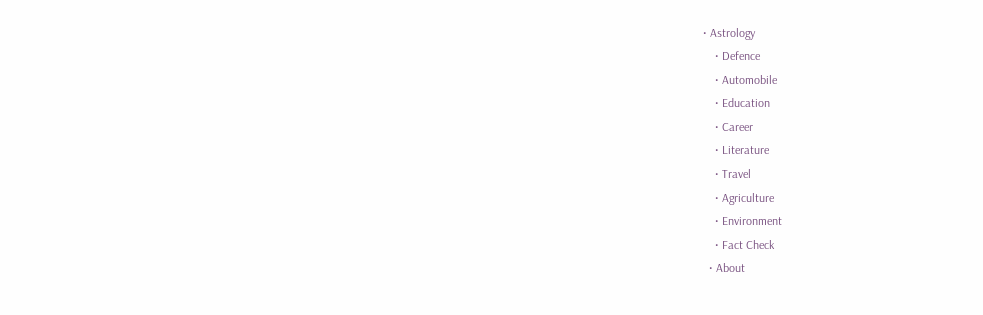• Astrology
    • Defence
    • Automobile
    • Education
    • Career
    • Literature
    • Travel
    • Agriculture
    • Environment
    • Fact Check
  • About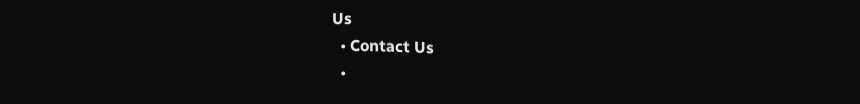Us
  • Contact Us
  •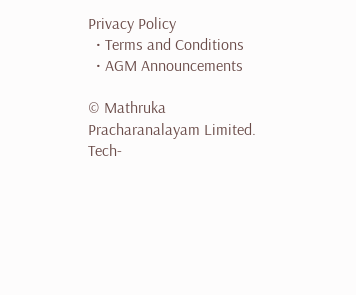Privacy Policy
  • Terms and Conditions
  • AGM Announcements

© Mathruka Pracharanalayam Limited.
Tech-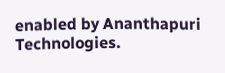enabled by Ananthapuri Technologies.